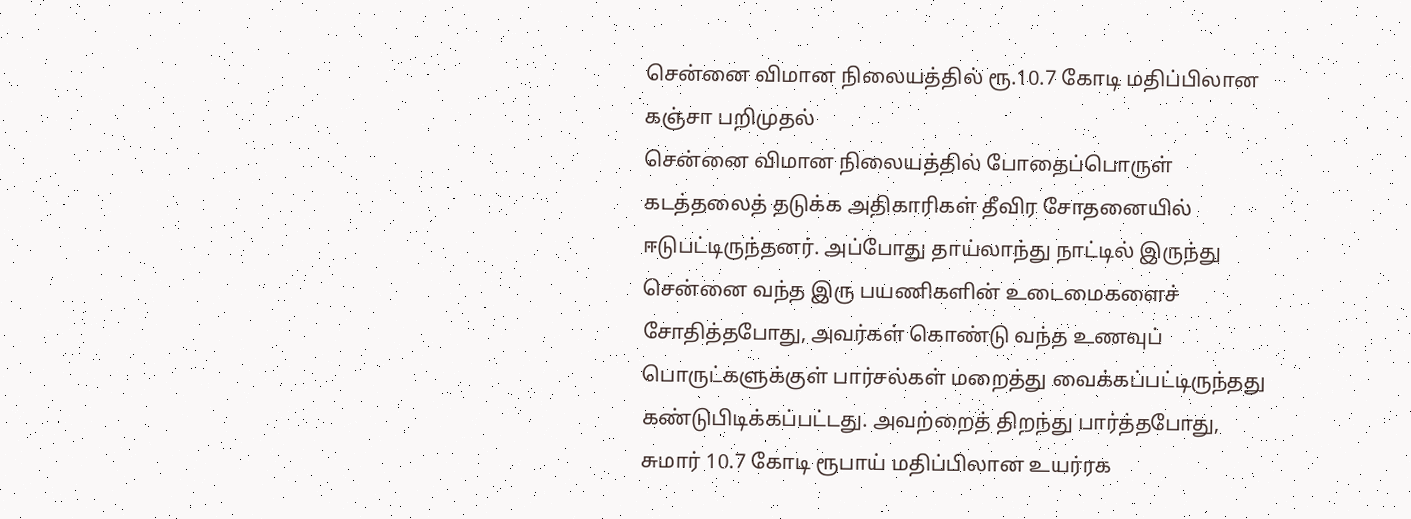சென்னை விமான நிலையத்தில் ரூ.10.7 கோடி மதிப்பிலான கஞ்சா பறிமுதல்
சென்னை விமான நிலையத்தில் போதைப்பொருள் கடத்தலைத் தடுக்க அதிகாரிகள் தீவிர சோதனையில் ஈடுபட்டிருந்தனர். அப்போது தாய்லாந்து நாட்டில் இருந்து சென்னை வந்த இரு பயணிகளின் உடைமைகளைச் சோதித்தபோது, அவர்கள் கொண்டு வந்த உணவுப் பொருட்களுக்குள் பார்சல்கள் மறைத்து வைக்கப்பட்டிருந்தது கண்டுபிடிக்கப்பட்டது. அவற்றைத் திறந்து பார்த்தபோது, சுமார் 10.7 கோடி ரூபாய் மதிப்பிலான உயர்ரக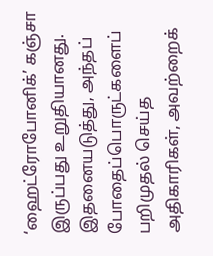‘ஹைட்ரோபோனிக்’ கஞ்சா இருப்பது உறுதியானது. இதனையடுத்து, அந்தப் போதைப்பொருட்களைப் பறிமுதல் செய்த அதிகாரிகள், அவற்றைக்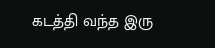கடத்தி வந்த இரு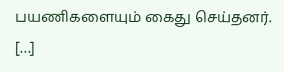பயணிகளையும் கைது செய்தனர். […]